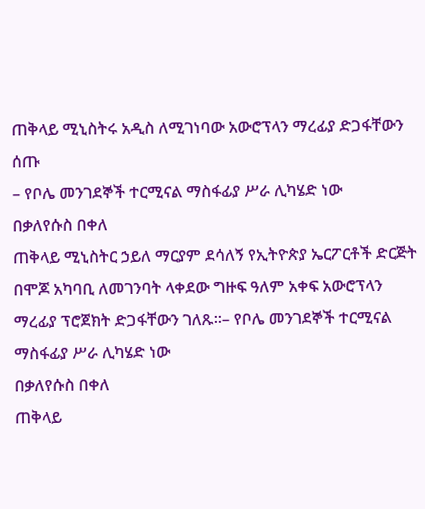ጠቅላይ ሚኒስትሩ አዲስ ለሚገነባው አውሮፕላን ማረፊያ ድጋፋቸውን ሰጡ
– የቦሌ መንገደኞች ተርሚናል ማስፋፊያ ሥራ ሊካሄድ ነው
በቃለየሱስ በቀለ
ጠቅላይ ሚኒስትር ኃይለ ማርያም ደሳለኝ የኢትዮጵያ ኤርፖርቶች ድርጅት በሞጆ አካባቢ ለመገንባት ላቀደው ግዙፍ ዓለም አቀፍ አውሮፕላን ማረፊያ ፕሮጀክት ድጋፋቸውን ገለጹ፡፡– የቦሌ መንገደኞች ተርሚናል ማስፋፊያ ሥራ ሊካሄድ ነው
በቃለየሱስ በቀለ
ጠቅላይ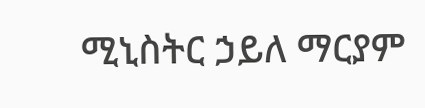ሚኒስትር ኃይለ ማርያም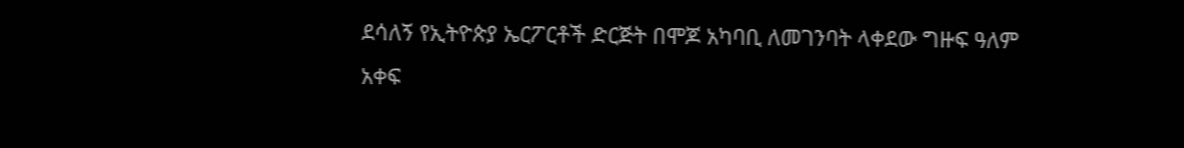ደሳለኝ የኢትዮጵያ ኤርፖርቶች ድርጅት በሞጆ አካባቢ ለመገንባት ላቀደው ግዙፍ ዓለም አቀፍ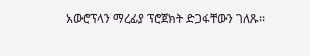አውሮፕላን ማረፊያ ፕሮጀክት ድጋፋቸውን ገለጹ፡፡